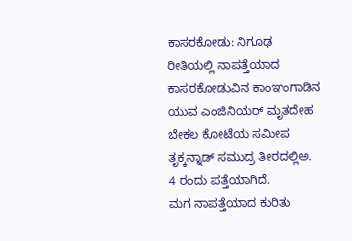ಕಾಸರಕೋಡು: ನಿಗೂಢ ರೀತಿಯಲ್ಲಿ ನಾಪತ್ತೆಯಾದ ಕಾಸರಕೋಡುವಿನ ಕಾಂಞಂಗಾಡಿನ ಯುವ ಎಂಜಿನಿಯರ್ ಮೃತದೇಹ ಬೇಕಲ ಕೋಟೆಯ ಸಮೀಪ ತೃಕ್ಕನ್ನಾಡ್ ಸಮುದ್ರ ತೀರದಲ್ಲಿಅ. 4 ರಂದು ಪತ್ತೆಯಾಗಿದೆ.
ಮಗ ನಾಪತ್ತೆಯಾದ ಕುರಿತು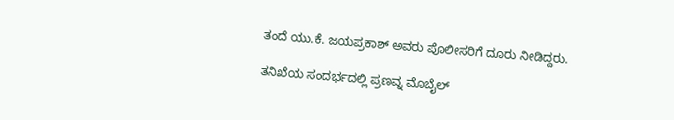ತಂದೆ ಯು.ಕೆ. ಜಯಪ್ರಕಾಶ್ ಅವರು ಪೊಲೀಸರಿಗೆ ದೂರು ನೀಡಿದ್ದರು.

ತನಿಖೆಯ ಸಂದರ್ಭದಲ್ಲಿ ಪ್ರಣವ್ನ ಮೊಬೈಲ್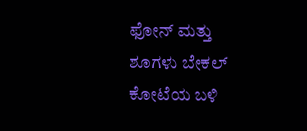ಫೋನ್ ಮತ್ತು ಶೂಗಳು ಬೇಕಲ್ ಕೋಟೆಯ ಬಳಿ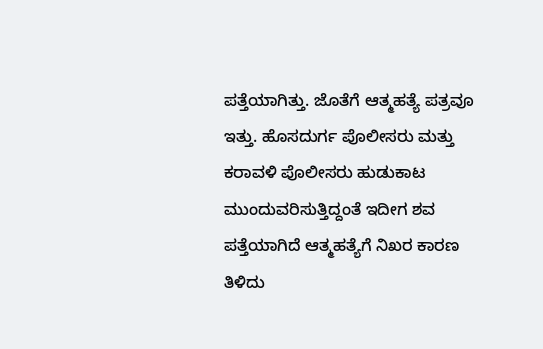ಪತ್ತೆಯಾಗಿತ್ತು. ಜೊತೆಗೆ ಆತ್ಮಹತ್ಯೆ ಪತ್ರವೂ ಇತ್ತು. ಹೊಸದುರ್ಗ ಪೊಲೀಸರು ಮತ್ತು ಕರಾವಳಿ ಪೊಲೀಸರು ಹುಡುಕಾಟ ಮುಂದುವರಿಸುತ್ತಿದ್ದಂತೆ ಇದೀಗ ಶವ ಪತ್ತೆಯಾಗಿದೆ ಆತ್ಮಹತ್ಯೆಗೆ ನಿಖರ ಕಾರಣ ತಿಳಿದು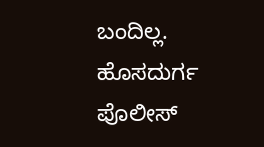ಬಂದಿಲ್ಲ.
ಹೊಸದುರ್ಗ ಪೊಲೀಸ್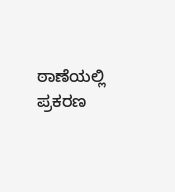ಠಾಣೆಯಲ್ಲಿ ಪ್ರಕರಣ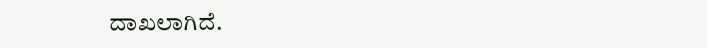ದಾಖಲಾಗಿದೆ.